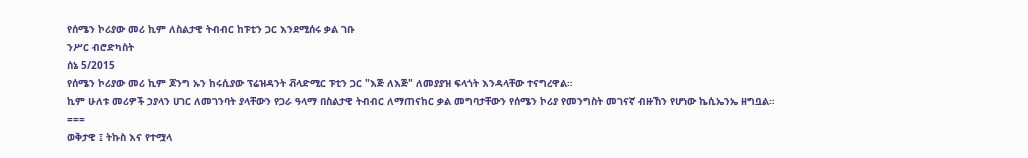የሰሜን ኮሪያው መሪ ኪም ለስልታዊ ትብብር ከፑቲን ጋር እንደሚሰሩ ቃል ገቡ
ንሥር ብሮድካስት
ሰኔ 5/2015
የሰሜን ኮሪያው መሪ ኪም ጆንግ ኡን ከሩሲያው ፕሬዝዳንት ቭላድሚር ፑቲን ጋር "እጅ ለእጅ" ለመያያዝ ፍላጎት እንዳላቸው ተናግረዋል።
ኪም ሁለቱ መሪዎች ኃያላን ሀገር ለመገንባት ያላቸውን የጋራ ዓላማ በስልታዊ ትብብር ለማጠናከር ቃል መግባታቸውን የሰሜን ኮሪያ የመንግስት መገናኛ ብዙኸን የሆነው ኬሲኤንኤ ዘግቧል።
===
ወቅታዊ ፤ ትኩስ እና የተሟላ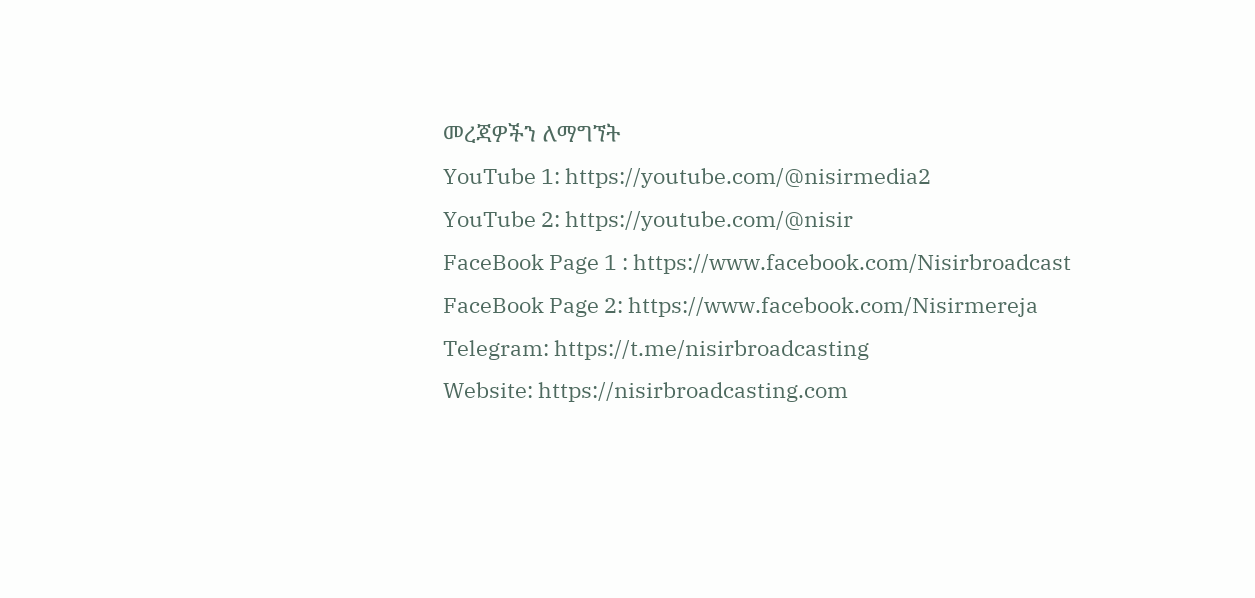መረጃዎችን ለማግኘት
YouTube 1: https://youtube.com/@nisirmedia2
YouTube 2: https://youtube.com/@nisir
FaceBook Page 1 : https://www.facebook.com/Nisirbroadcast
FaceBook Page 2: https://www.facebook.com/Nisirmereja
Telegram: https://t.me/nisirbroadcasting
Website: https://nisirbroadcasting.com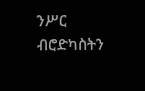ንሥር ብሮድካስትን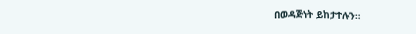በወዳጅነት ይከታተሉን።